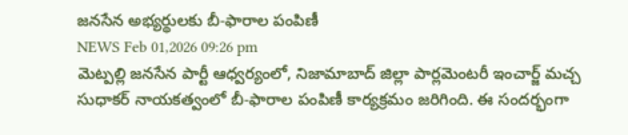జనసేన అభ్యర్థులకు బీ-ఫారాల పంపిణీ
NEWS Feb 01,2026 09:26 pm
మెట్పల్లి జనసేన పార్టీ ఆధ్వర్యంలో, నిజామాబాద్ జిల్లా పార్లమెంటరీ ఇంచార్జ్ మచ్చ సుధాకర్ నాయకత్వంలో బీ-ఫారాల పంపిణీ కార్యక్రమం జరిగింది. ఈ సందర్భంగా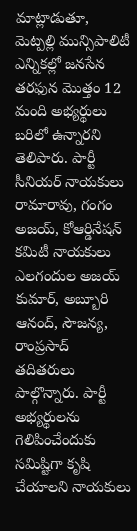మాట్లాడుతూ, మెట్పల్లి మున్సిపాలిటీ ఎన్నికల్లో జనసేన తరఫున మొత్తం 12 మంది అభ్యర్థులు బరిలో ఉన్నారని తెలిపారు. పార్టీ సీనియర్ నాయకులు రామారావు, గంగం అజయ్, కోఆర్డినేషన్ కమిటీ నాయకులు ఎలగందుల అజయ్ కుమార్, అబ్బూరి ఆనంద్, సౌజన్య, రాంప్రసాద్ తదితరులు పాల్గొన్నారు. పార్టీ అభ్యర్థులను గెలిపించేందుకు సమిష్టిగా కృషి చేయాలని నాయకులు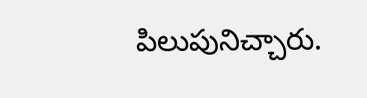పిలుపునిచ్చారు.